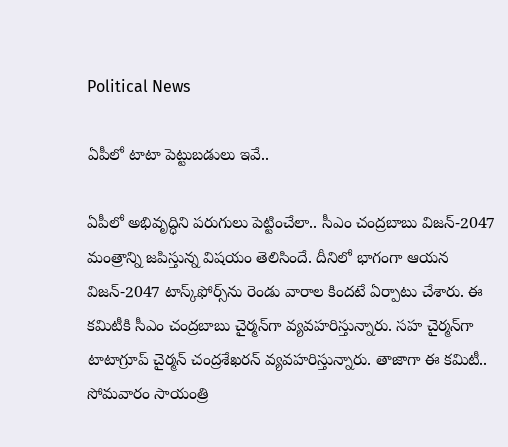Political News

ఏపీలో టాటా పెట్టుబ‌డులు ఇవే..

ఏపీలో అభివృద్ధిని ప‌రుగులు పెట్టించేలా.. సీఎం చంద్ర‌బాబు విజ‌న్‌-2047 మంత్రాన్ని జ‌పిస్తున్న విష‌యం తెలిసిందే. దీనిలో భాగంగా ఆయ‌న విజ‌న్‌-2047 టాస్క్‌ఫోర్స్‌ను రెండు వారాల కిందటే ఏర్పాటు చేశారు. ఈ క‌మిటీకి సీఎం చంద్ర‌బాబు చైర్మ‌న్‌గా వ్య‌వ‌హ‌రిస్తున్నారు. స‌హ చైర్మ‌న్‌గా టాటాగ్రూప్ చైర్మ‌న్ చంద్ర‌శేఖ‌ర‌న్ వ్య‌వ‌హ‌రిస్తున్నారు. తాజాగా ఈ క‌మిటీ.. సోమ‌వారం సాయంత్రి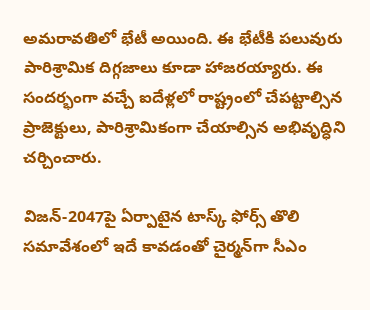అమ‌రావ‌తిలో భేటీ అయింది. ఈ భేటీకి ప‌లువురు పారిశ్రామిక దిగ్గ‌జాలు కూడా హాజ‌ర‌య్యారు. ఈ సంద‌ర్భంగా వ‌చ్చే ఐదేళ్ల‌లో రాష్ట్రంలో చేప‌ట్టాల్సిన ప్రాజెక్టులు, పారిశ్రామికంగా చేయాల్సిన అభివృద్ధిని చ‌ర్చించారు.

విజన్-2047పై ఏర్పాటైన టాస్క్ ఫోర్స్ తొలి సమావేశంలో ఇదే కావ‌డంతో చైర్మ‌న్‌గా సీఎం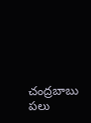చంద్ర‌బాబు ప‌లు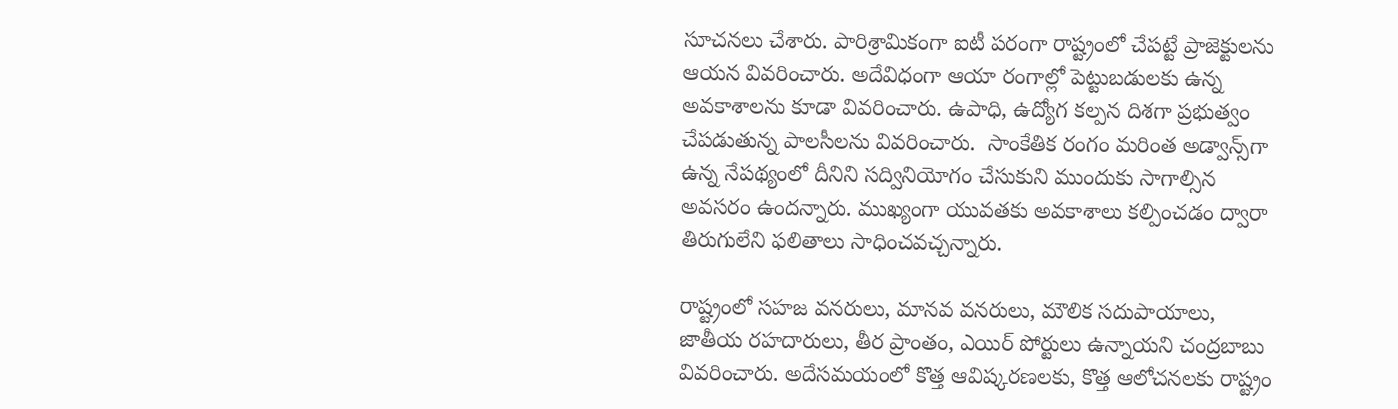సూచ‌న‌లు చేశారు. పారిశ్రామికంగా ఐటీ ప‌రంగా రాష్ట్రంలో చేప‌ట్టే ప్రాజెక్టుల‌ను ఆయ‌న వివ‌రించారు. అదేవిధంగా ఆయా రంగాల్లో పెట్టుబ‌డుల‌కు ఉన్న అవ‌కాశాల‌ను కూడా వివ‌రించారు. ఉపాధి, ఉద్యోగ క‌ల్ప‌న దిశ‌గా ప్ర‌భుత్వం చేప‌డుతున్న పాల‌సీల‌ను వివ‌రించారు.  సాంకేతిక రంగం మ‌రింత అడ్వాన్స్‌గా ఉన్న నేప‌థ్యంలో దీనిని స‌ద్వినియోగం చేసుకుని ముందుకు సాగాల్సిన అవ‌స‌రం ఉంద‌న్నారు. ముఖ్యంగా యువ‌త‌కు అవ‌కాశాలు క‌ల్పించ‌డం ద్వారా తిరుగులేని ఫ‌లితాలు సాధించ‌వ‌చ్చన్నారు.

రాష్ట్రంలో సహజ వనరులు, మానవ వనరులు, మౌలిక సదుపాయాలు, జాతీయ ర‌హ‌దారులు, తీర ప్రాంతం, ఎయిర్ పోర్టులు ఉన్నాయని చంద్ర‌బాబు వివ‌రించారు. అదేస‌మ‌యంలో కొత్త ఆవిష్కరణలకు, కొత్త ఆలోచనలకు రాష్ట్రం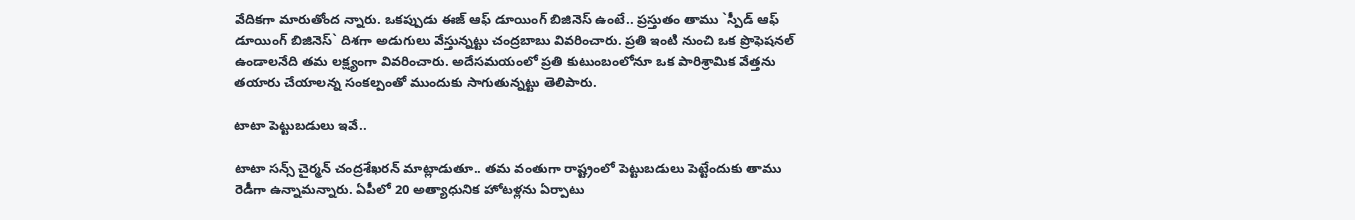వేదిక‌గా మారుతోంద న్నారు. ఒక‌ప్పుడు ఈజ్ ఆఫ్ డూయింగ్ బిజినెస్ ఉంటే.. ప్ర‌స్తుతం తాము `స్పీడ్ ఆఫ్ డూయింగ్ బిజినెస్` దిశ‌గా అడుగులు వేస్తున్న‌ట్టు చంద్ర‌బాబు వివ‌రించారు. ప్ర‌తి ఇంటి నుంచి ఒక ప్రొఫెష‌న‌ల్ ఉండాల‌నేది త‌మ ల‌క్ష్యంగా వివ‌రించారు. అదేస‌మ‌యంలో ప్ర‌తి కుటుంబంలోనూ ఒక పారిశ్రామిక వేత్త‌ను త‌యారు చేయాల‌న్న సంక‌ల్పంతో ముందుకు సాగుతున్న‌ట్టు తెలిపారు.

టాటా పెట్టుబ‌డులు ఇవే..

టాటా స‌న్స్ చైర్మ‌న్ చంద్ర‌శేఖ‌ర‌న్ మాట్లాడుతూ.. త‌మ వంతుగా రాష్ట్రంలో పెట్టుబ‌డులు పెట్టేందుకు తాము రెడీగా ఉన్నామ‌న్నారు. ఏపీలో 20 అత్యాధునిక హోట‌ళ్ల‌ను ఏర్పాటు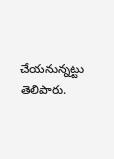చేయ‌నున్న‌ట్టు తెలిపారు.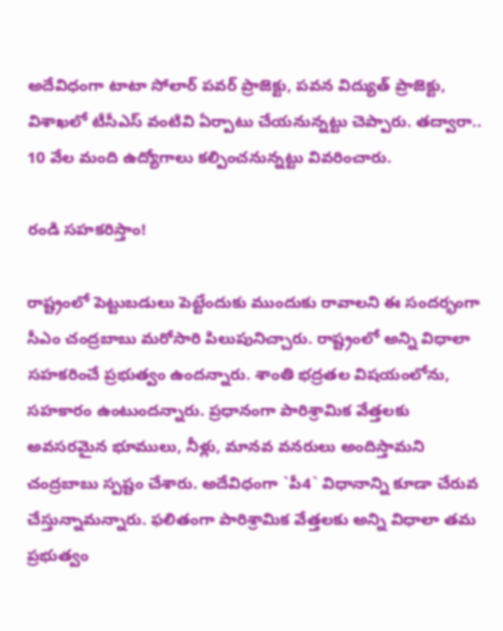అదేవిధంగా టాటా సోలార్‌ ప‌వ‌ర్ ప్రాజెక్టు, ప‌వ‌న విద్యుత్ ప్రాజెక్టు, విశాఖ‌లో టీసీఎస్ వంటివి ఏర్పాటు చేయ‌నున్న‌ట్టు చెప్పారు. త‌ద్వారా.. 10 వేల మంది ఉద్యోగాలు క‌ల్పించ‌నున్న‌ట్టు వివ‌రించారు.

రండి స‌హ‌క‌రిస్తాం!

రాష్ట్రంలో పెట్టుబ‌డులు పెట్టేందుకు ముందుకు రావాల‌ని ఈ సంద‌ర్భంగా సీఎం చంద్ర‌బాబు మ‌రోసారి పిలుపునిచ్చారు. రాష్ట్రంలో అన్ని విధాలా స‌హ‌క‌రించే ప్ర‌భుత్వం ఉంద‌న్నారు. శాంతి భ‌ద్ర‌త‌ల విష‌యంలోను, స‌హ‌కారం ఉంటుంద‌న్నారు. ప్ర‌ధానంగా పారిశ్రామిక వేత్త‌ల‌కు అవ‌స‌ర‌మైన‌ భూములు, నీళ్లు, మానవ వనరులు అందిస్తామ‌ని చంద్ర‌బాబు స్ప‌ష్టం చేశారు. అదేవిధంగా `పీ4` విధానాన్ని కూడా చేరువ చేస్తున్నామ‌న్నారు. ఫ‌లితంగా పారిశ్రామిక వేత్త‌ల‌కు అన్ని విధాలా త‌మ ప్ర‌భుత్వం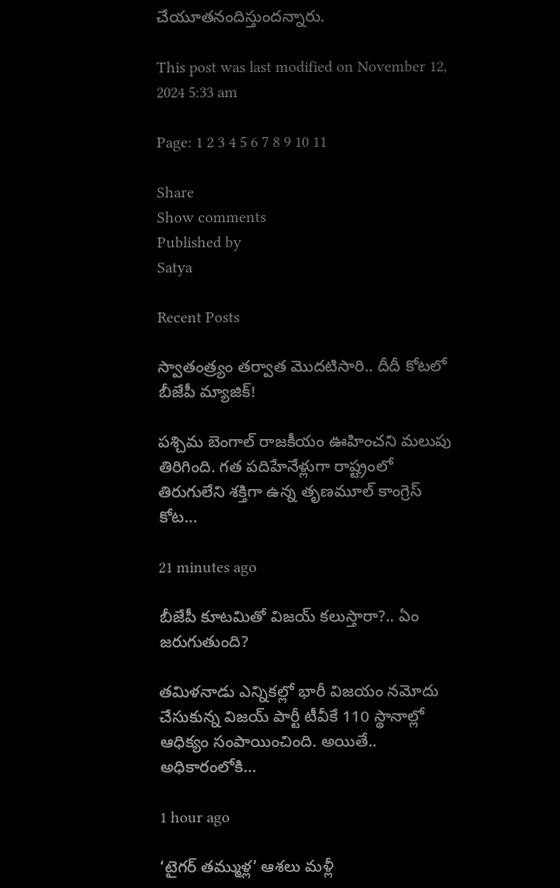చేయూత‌నందిస్తుంద‌న్నారు.

This post was last modified on November 12, 2024 5:33 am

Page: 1 2 3 4 5 6 7 8 9 10 11

Share
Show comments
Published by
Satya

Recent Posts

స్వాతంత్ర్యం తర్వాత మొదటిసారి.. దీదీ కోటలో బీజేపీ మ్యాజిక్!

పశ్చిమ బెంగాల్ రాజకీయం ఊహించని మలుపు తిరిగింది. గత పదిహేనేళ్లుగా రాష్ట్రంలో తిరుగులేని శక్తిగా ఉన్న తృణమూల్ కాంగ్రెస్ కోట…

21 minutes ago

బీజేపీ కూటమితో విజ‌య్ క‌లుస్తారా?.. ఏం జ‌రుగుతుంది?

త‌మిళ‌నాడు ఎన్నిక‌ల్లో భారీ విజ‌యం న‌మోదు చేసుకున్న విజ‌య్ పార్టీ టీవీకే 110 స్థానాల్లో ఆధిక్యం సంపాయించింది. అయితే.. అధికారంలోకి…

1 hour ago

‘టైగర్ తమ్ముళ్ల’ ఆశలు మళ్లీ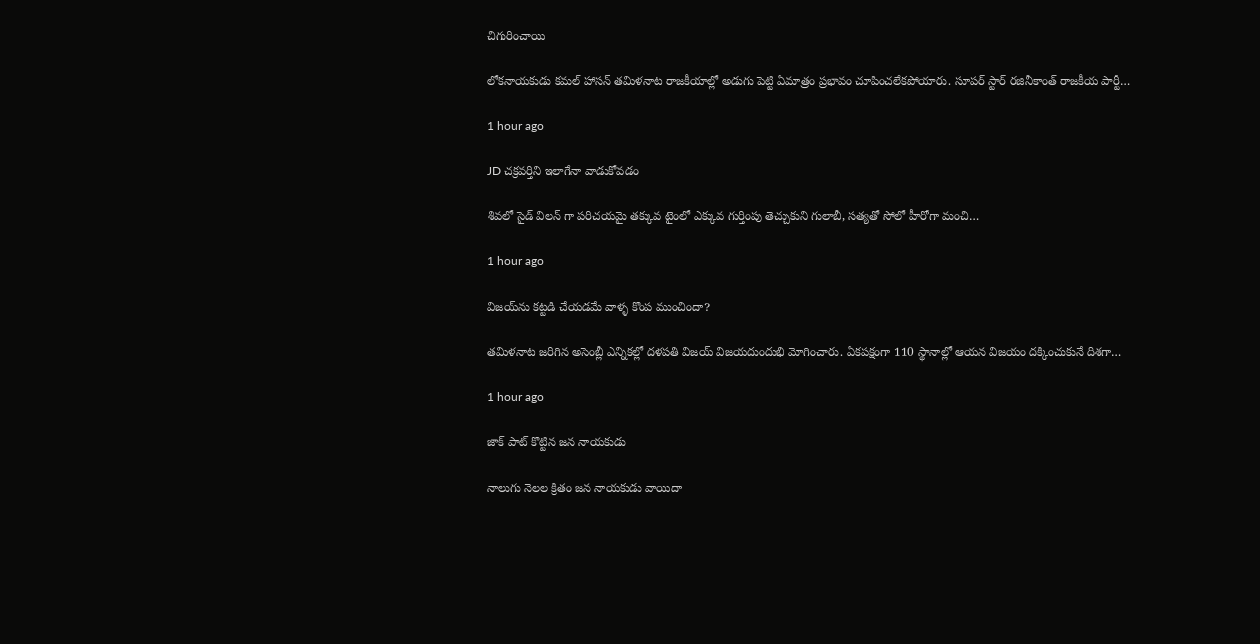చిగురించాయి

లోకనాయకుడు కమల్ హాసన్ తమిళనాట రాజకీయాల్లో అడుగు పెట్టి ఏమాత్రం ప్రభావం చూపించలేకపోయారు. సూపర్ స్టార్ రజినీకాంత్ రాజకీయ పార్టీ…

1 hour ago

JD చక్రవర్తిని ఇలాగేనా వాడుకోవడం

శివలో సైడ్ విలన్ గా పరిచయమై తక్కువ టైంలో ఎక్కువ గుర్తింపు తెచ్చుకుని గులాబీ, సత్యతో సోలో హీరోగా మంచి…

1 hour ago

విజ‌య్‌ను క‌ట్ట‌డి చేయ‌డ‌మే వాళ్ళ కొంప ముంచిందా?

త‌మిళ‌నాట జ‌రిగిన అసెంబ్లీ ఎన్నిక‌ల్లో ద‌ళ‌ప‌తి విజ‌య్ విజ‌య‌దుందుభి మోగించారు. ఏక‌ప‌క్షంగా 110 స్థానాల్లో ఆయ‌న విజ‌యం ద‌క్కించుకునే దిశ‌గా…

1 hour ago

జాక్ పాట్ కొట్టిన జన నాయకుడు

నాలుగు నెలల క్రితం జన నాయకుడు వాయిదా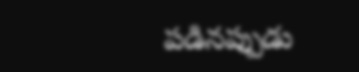పడినప్పుడు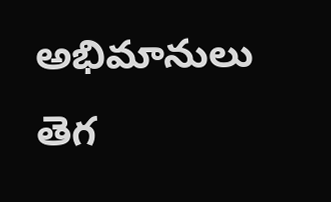అభిమానులు తెగ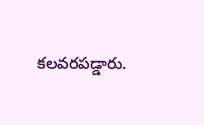కలవరపడ్డారు.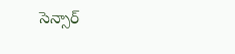సెన్సార్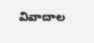వివాదాల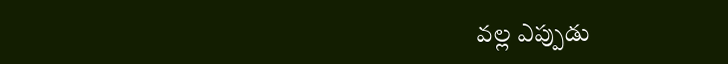వల్ల ఎప్పుడు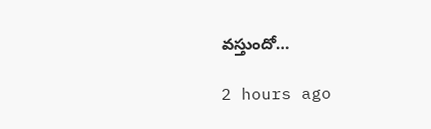వస్తుందో…

2 hours ago